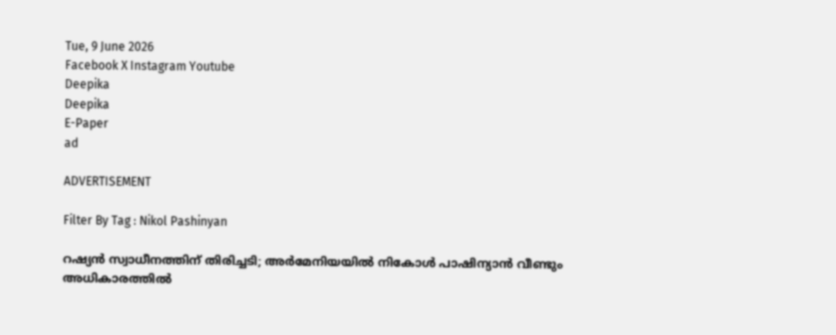Tue, 9 June 2026
Facebook X Instagram Youtube
Deepika
Deepika
E-Paper
ad

ADVERTISEMENT

Filter By Tag : Nikol Pashinyan

റഷ്യൻ സ്വാധീനത്തിന് തിരിച്ചടി; അർമേനിയയിൽ നികോൾ പാഷിന്യാൻ വീണ്ടും അധികാരത്തിൽ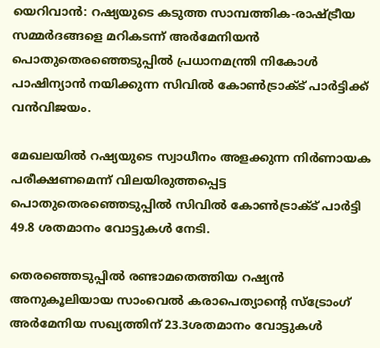യെറിവാൻ: റഷ്യയുടെ കടുത്ത സാമ്പത്തിക-രാഷ്‌ട്രീയ സമ്മർദങ്ങളെ മറികടന്ന് അർമേനിയൻ പൊതുതെരഞ്ഞെടുപ്പിൽ പ്രധാനമന്ത്രി നികോൾ പാഷിന്യാൻ നയിക്കുന്ന സിവിൽ കോൺട്രാക്ട് പാർട്ടിക്ക് വൻവിജയം.

മേഖലയിൽ റഷ്യയുടെ സ്വാധീനം അളക്കുന്ന നിർണായക പരീക്ഷണമെന്ന് വിലയിരുത്തപ്പെട്ട പൊതുതെരഞ്ഞെടുപ്പിൽ സിവിൽ കോൺട്രാക്ട് പാർട്ടി 49.8 ശതമാനം വോട്ടുകൾ നേടി.

തെരഞ്ഞെടുപ്പിൽ രണ്ടാമതെത്തിയ റഷ്യൻ അനുകൂലിയായ സാംവെൽ കരാപെത്യാന്‍റെ സ്‌ട്രോംഗ് അർമേനിയ സഖ്യത്തിന് 23.3ശതമാനം വോട്ടുകൾ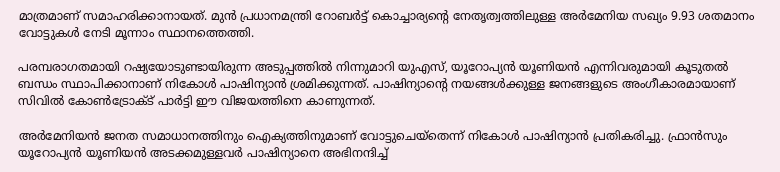മാത്രമാണ് സമാഹരിക്കാനായത്. മുൻ പ്രധാനമന്ത്രി റോബർട്ട് കൊച്ചാര്യന്‍റെ നേതൃത്വത്തിലുള്ള അർമേനിയ സഖ്യം 9.93 ശതമാനം വോട്ടുകൾ നേടി മൂന്നാം സ്ഥാനത്തെത്തി.

പരമ്പരാഗതമായി റഷ്യയോടുണ്ടായിരുന്ന അടുപ്പത്തിൽ നിന്നുമാറി യുഎസ്, യൂറോപ്യൻ യൂണിയൻ എന്നിവരുമായി കൂടുതൽ ബന്ധം സ്ഥാപിക്കാനാണ് നികോൾ പാഷിന്യാൻ ശ്രമിക്കുന്നത്. പാഷിന്യാന്‍റെ നയങ്ങൾക്കുള്ള ജനങ്ങളുടെ അംഗീകാരമായാണ് സിവിൽ കോൺട്രോക്ട് പാർട്ടി ഈ വിജയത്തിനെ കാണുന്നത്.

അർമേനിയൻ ജനത സമാധാനത്തിനും ഐക്യത്തിനുമാണ് വോട്ടുചെയ്‌തെന്ന് നികോൾ പാഷിന്യാൻ പ്രതികരിച്ചു. ഫ്രാൻസും യൂറോപ്യൻ യൂണിയൻ അടക്കമുള്ളവർ പാഷിന്യാനെ അഭിനന്ദിച്ച്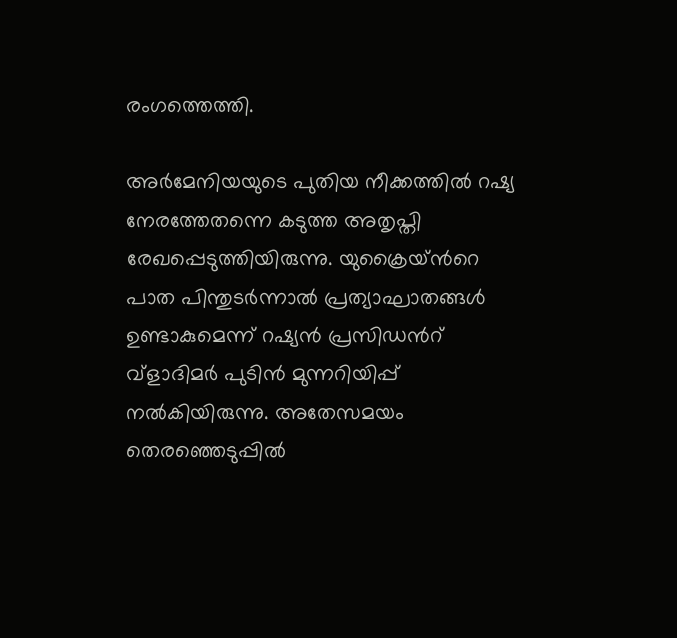രംഗത്തെത്തി.

അർമേനിയയുടെ പുതിയ നീക്കത്തിൽ റഷ്യ നേരത്തേതന്നെ കടുത്ത അതൃപ്തി രേഖപ്പെടുത്തിയിരുന്നു. യുക്രൈയ്‌ന്‍റെ പാത പിന്തുടർന്നാൽ പ്രത്യാഘാതങ്ങൾ ഉണ്ടാകുമെന്ന് റഷ്യൻ പ്രസിഡന്‍റ് വ്‌ളാദിമർ പുടിൻ മുന്നറിയിപ്പ് നൽകിയിരുന്നു. അതേസമയം തെരഞ്ഞെടുപ്പിൽ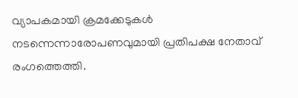വ്യാപകമായി ക്രമക്കേടുകൾ നടന്നെന്നാരോപണവുമായി പ്രതിപക്ഷ നേതാവ് രംഗത്തെത്തി.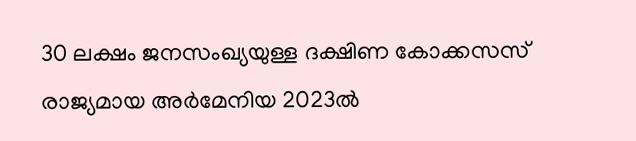30 ലക്ഷം ജനസംഖ്യയുള്ള ദക്ഷിണ കോക്കസസ് രാജ്യമായ അർമേനിയ 2023ൽ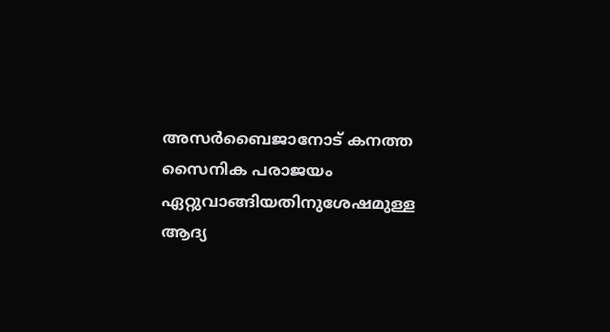അസർബൈജാനോട് കനത്ത സൈനിക പരാജയം ഏറ്റുവാങ്ങിയതിനുശേഷമുള്ള ആദ്യ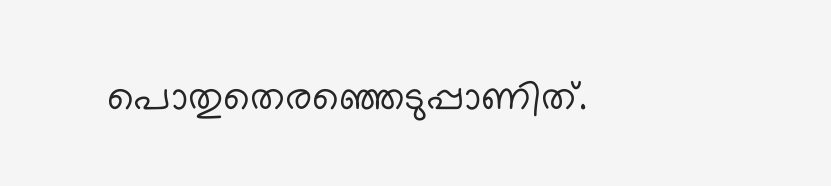പൊതുതെരഞ്ഞെടുപ്പാണിത്.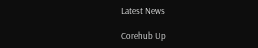Latest News

Corehub Up